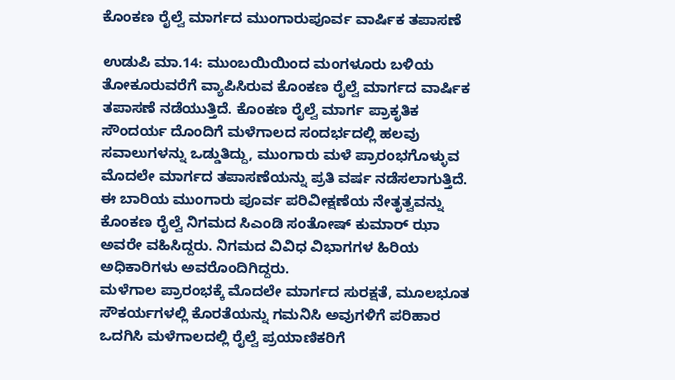ಕೊಂಕಣ ರೈಲ್ವೆ ಮಾರ್ಗದ ಮುಂಗಾರುಪೂರ್ವ ವಾರ್ಷಿಕ ತಪಾಸಣೆ

ಉಡುಪಿ ಮಾ.14: ಮುಂಬಯಿಯಿಂದ ಮಂಗಳೂರು ಬಳಿಯ ತೋಕೂರುವರೆಗೆ ವ್ಯಾಪಿಸಿರುವ ಕೊಂಕಣ ರೈಲ್ವೆ ಮಾರ್ಗದ ವಾರ್ಷಿಕ ತಪಾಸಣೆ ನಡೆಯುತ್ತಿದೆ. ಕೊಂಕಣ ರೈಲ್ವೆ ಮಾರ್ಗ ಪ್ರಾಕೃತಿಕ ಸೌಂದರ್ಯ ದೊಂದಿಗೆ ಮಳೆಗಾಲದ ಸಂದರ್ಭದಲ್ಲಿ ಹಲವು ಸವಾಲುಗಳನ್ನು ಒಡ್ಡುತಿದ್ದು, ಮುಂಗಾರು ಮಳೆ ಪ್ರಾರಂಭಗೊಳ್ಳುವ ಮೊದಲೇ ಮಾರ್ಗದ ತಪಾಸಣೆಯನ್ನು ಪ್ರತಿ ವರ್ಷ ನಡೆಸಲಾಗುತ್ತಿದೆ.
ಈ ಬಾರಿಯ ಮುಂಗಾರು ಪೂರ್ವ ಪರಿವೀಕ್ಷಣೆಯ ನೇತೃತ್ವವನ್ನು ಕೊಂಕಣ ರೈಲ್ವೆ ನಿಗಮದ ಸಿಎಂಡಿ ಸಂತೋಷ್ ಕುಮಾರ್ ಝಾ ಅವರೇ ವಹಿಸಿದ್ದರು. ನಿಗಮದ ವಿವಿಧ ವಿಭಾಗಗಳ ಹಿರಿಯ ಅಧಿಕಾರಿಗಳು ಅವರೊಂದಿಗಿದ್ದರು.
ಮಳೆಗಾಲ ಪ್ರಾರಂಭಕ್ಕೆ ಮೊದಲೇ ಮಾರ್ಗದ ಸುರಕ್ಷತೆ, ಮೂಲಭೂತ ಸೌಕರ್ಯಗಳಲ್ಲಿ ಕೊರತೆಯನ್ನು ಗಮನಿಸಿ ಅವುಗಳಿಗೆ ಪರಿಹಾರ ಒದಗಿಸಿ ಮಳೆಗಾಲದಲ್ಲಿ ರೈಲ್ವೆ ಪ್ರಯಾಣಿಕರಿಗೆ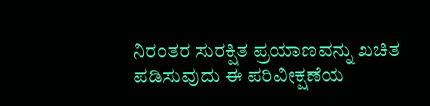ನಿರಂತರ ಸುರಕ್ಷಿತ ಪ್ರಯಾಣವನ್ನು ಖಚಿತ ಪಡಿಸುವುದು ಈ ಪರಿವೀಕ್ಷಣೆಯ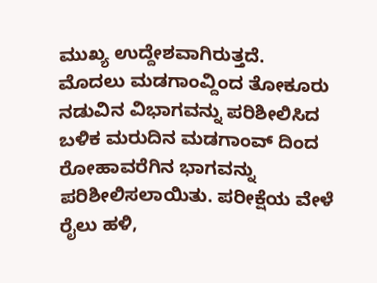ಮುಖ್ಯ ಉದ್ದೇಶವಾಗಿರುತ್ತದೆ.
ಮೊದಲು ಮಡಗಾಂವ್ದಿಂದ ತೋಕೂರು ನಡುವಿನ ವಿಭಾಗವನ್ನು ಪರಿಶೀಲಿಸಿದ ಬಳಿಕ ಮರುದಿನ ಮಡಗಾಂವ್ ದಿಂದ ರೋಹಾವರೆಗಿನ ಭಾಗವನ್ನು ಪರಿಶೀಲಿಸಲಾಯಿತು. ಪರೀಕ್ಷೆಯ ವೇಳೆ ರೈಲು ಹಳಿ,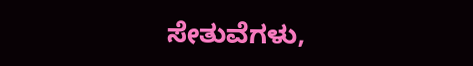ಸೇತುವೆಗಳು,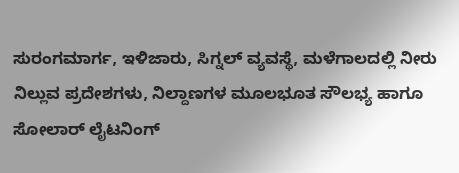ಸುರಂಗಮಾರ್ಗ, ಇಳಿಜಾರು, ಸಿಗ್ನಲ್ ವ್ಯವಸ್ಥೆ, ಮಳೆಗಾಲದಲ್ಲಿ ನೀರು ನಿಲ್ಲುವ ಪ್ರದೇಶಗಳು, ನಿಲ್ದಾಣಗಳ ಮೂಲಭೂತ ಸೌಲಭ್ಯ ಹಾಗೂ ಸೋಲಾರ್ ಲೈಟನಿಂಗ್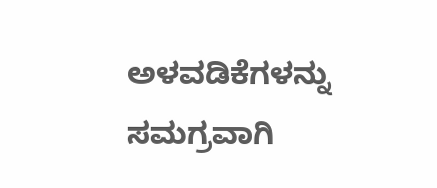ಅಳವಡಿಕೆಗಳನ್ನು ಸಮಗ್ರವಾಗಿ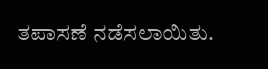ತಪಾಸಣೆ ನಡೆಸಲಾಯಿತು.